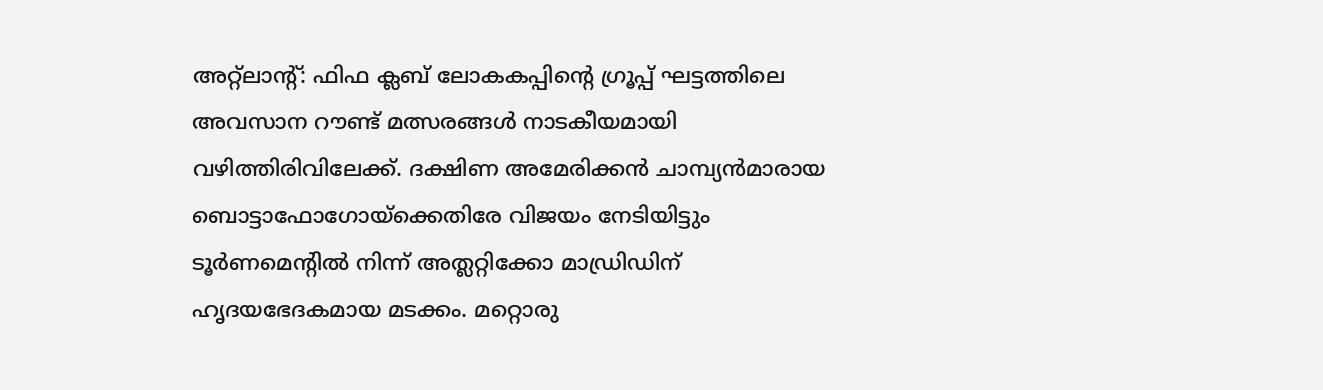അറ്റ്‌ലാന്റ്: ഫിഫ ക്ലബ് ലോകകപ്പിന്റെ ഗ്രൂപ്പ് ഘട്ടത്തിലെ അവസാന റൗണ്ട് മത്സരങ്ങള്‍ നാടകീയമായി വഴിത്തിരിവിലേക്ക്. ദക്ഷിണ അമേരിക്കന്‍ ചാമ്പ്യന്‍മാരായ ബൊട്ടാഫോഗോയ്ക്കെതിരേ വിജയം നേടിയിട്ടും ടൂര്‍ണമെന്റില്‍ നിന്ന് അത്ലറ്റിക്കോ മാഡ്രിഡിന് ഹൃദയഭേദകമായ മടക്കം. മറ്റൊരു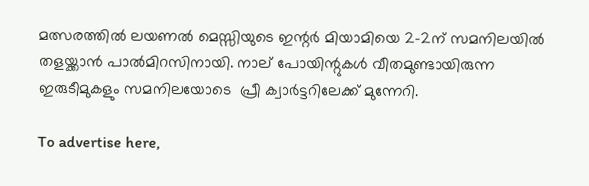മത്സരത്തില്‍ ലയണല്‍ മെസ്സിയുടെ ഇന്റര്‍ മിയാമിയെ 2-2ന് സമനിലയില്‍ തളയ്ക്കാന്‍ പാല്‍മിറസിനായി. നാല് പോയിന്റുകള്‍ വീതമുണ്ടായിരുന്ന ഇരുടീമുകളും സമനിലയോടെ  പ്രീ ക്വാര്‍ട്ടറിലേക്ക് മുന്നേറി.

To advertise here,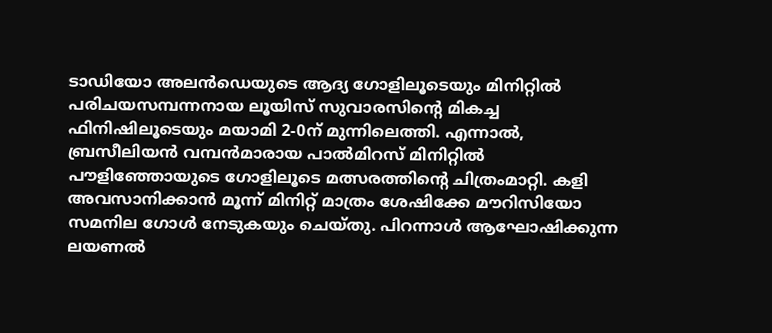ടാഡിയോ അലന്‍ഡെയുടെ ആദ്യ ഗോളിലൂടെയും മിനിറ്റില്‍ പരിചയസമ്പന്നനായ ലൂയിസ് സുവാരസിന്റെ മികച്ച ഫിനിഷിലൂടെയും മയാമി 2-0ന് മുന്നിലെത്തി. എന്നാല്‍, ബ്രസീലിയന്‍ വമ്പന്‍മാരായ പാല്‍മിറസ് മിനിറ്റില്‍ പൗളിഞ്ഞോയുടെ ഗോളിലൂടെ മത്സരത്തിന്റെ ചിത്രംമാറ്റി. കളി അവസാനിക്കാന്‍ മൂന്ന് മിനിറ്റ് മാത്രം ശേഷിക്കേ മൗറിസിയോ സമനില ഗോള്‍ നേടുകയും ചെയ്തു. പിറന്നാള്‍ ആഘോഷിക്കുന്ന ലയണല്‍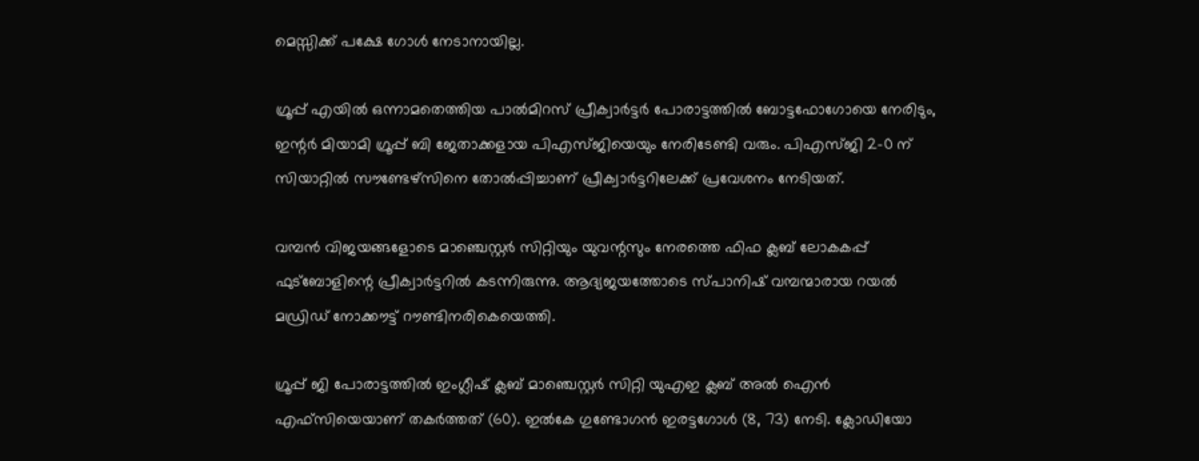മെസ്സിക്ക് പക്ഷേ ഗോള്‍ നേടാനായില്ല.

ഗ്രൂപ്പ് എയില്‍ ഒന്നാമതെത്തിയ പാല്‍മിറസ് പ്രീക്വാര്‍ട്ടര്‍ പോരാട്ടത്തില്‍ ബോട്ടഫോഗോയെ നേരിടും, ഇന്റര്‍ മിയാമി ഗ്രൂപ്പ് ബി ജേതാക്കളായ പിഎസ്ജിയെയും നേരിടേണ്ടി വരും. പിഎസ്ജി 2-0 ന് സിയാറ്റില്‍ സൗണ്ടേഴ്‌സിനെ തോല്‍പ്പിച്ചാണ് പ്രീക്വാര്‍ട്ടറിലേക്ക് പ്രവേശനം നേടിയത്.

വമ്പന്‍ വിജയങ്ങളോടെ മാഞ്ചെസ്റ്റര്‍ സിറ്റിയും യുവന്റസും നേരത്തെ ഫിഫ ക്ലബ് ലോകകപ്പ് ഫുട്ബോളിന്റെ പ്രീക്വാര്‍ട്ടറില്‍ കടന്നിരുന്നു. ആദ്യജയത്തോടെ സ്പാനിഷ് വമ്പന്മാരായ റയല്‍ മഡ്രിഡ് നോക്കൗട്ട് റൗണ്ടിനരികെയെത്തി.

ഗ്രൂപ്പ് ജി പോരാട്ടത്തില്‍ ഇംഗ്ലീഷ് ക്ലബ് മാഞ്ചെസ്റ്റര്‍ സിറ്റി യുഎഇ ക്ലബ് അല്‍ ഐന്‍ എഫ്സിയെയാണ് തകര്‍ത്തത് (60). ഇല്‍കേ ഗുണ്ടോഗന്‍ ഇരട്ടഗോള്‍ (8, 73) നേടി. ക്ലോഡിയോ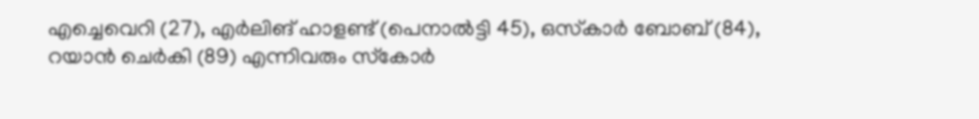എച്ചെവെറി (27), എര്‍ലിങ് ഹാളണ്ട് (പെനാല്‍ട്ടി 45), ഒസ്‌കാര്‍ ബോബ് (84), റയാന്‍ ചെര്‍കി (89) എന്നിവരും സ്‌കോര്‍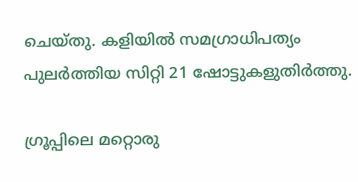ചെയ്തു. കളിയില്‍ സമഗ്രാധിപത്യം പുലര്‍ത്തിയ സിറ്റി 21 ഷോട്ടുകളുതിര്‍ത്തു.

ഗ്രൂപ്പിലെ മറ്റൊരു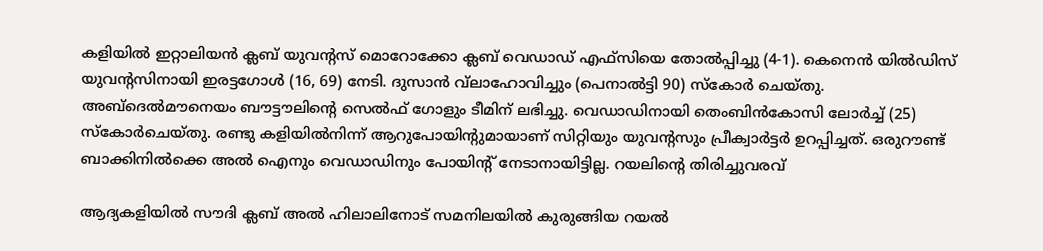കളിയില്‍ ഇറ്റാലിയന്‍ ക്ലബ് യുവന്റസ് മൊറോക്കോ ക്ലബ് വെഡാഡ് എഫ്സിയെ തോല്‍പ്പിച്ചു (4-1). കെനെന്‍ യില്‍ഡിസ് യുവന്റസിനായി ഇരട്ടഗോള്‍ (16, 69) നേടി. ദുസാന്‍ വ്‌ലാഹോവിച്ചും (പെനാല്‍ട്ടി 90) സ്‌കോര്‍ ചെയ്തു. അബ്ദെല്‍മൗനെയം ബൗട്ടൗലിന്റെ സെല്‍ഫ് ഗോളും ടീമിന് ലഭിച്ചു. വെഡാഡിനായി തെംബിന്‍കോസി ലോര്‍ച്ച് (25) സ്‌കോര്‍ചെയ്തു. രണ്ടു കളിയില്‍നിന്ന് ആറുപോയിന്റുമായാണ് സിറ്റിയും യുവന്റസും പ്രീക്വാര്‍ട്ടര്‍ ഉറപ്പിച്ചത്. ഒരുറൗണ്ട് ബാക്കിനില്‍ക്കെ അല്‍ ഐനും വെഡാഡിനും പോയിന്റ് നേടാനായിട്ടില്ല. റയലിന്റെ തിരിച്ചുവരവ്

ആദ്യകളിയില്‍ സൗദി ക്ലബ് അല്‍ ഹിലാലിനോട് സമനിലയില്‍ കുരുങ്ങിയ റയല്‍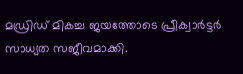മഡ്രിഡ് മികച്ച ജയത്തോടെ പ്രീക്വാര്‍ട്ടര്‍ സാധ്യത സജീവമാക്കി.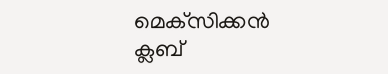മെക്‌സിക്കന്‍ ക്ലബ്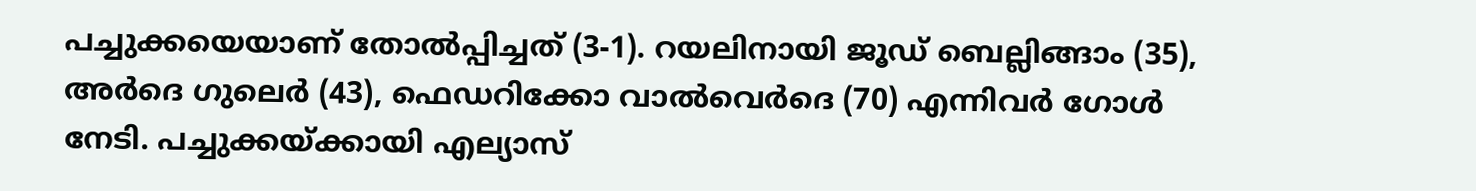പച്ചുക്കയെയാണ് തോല്‍പ്പിച്ചത് (3-1). റയലിനായി ജൂഡ് ബെല്ലിങ്ങാം (35), അര്‍ദെ ഗുലെര്‍ (43), ഫെഡറിക്കോ വാല്‍വെര്‍ദെ (70) എന്നിവര്‍ ഗോള്‍ നേടി. പച്ചുക്കയ്ക്കായി എല്യാസ്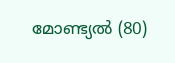മോണ്ട്യല്‍ (80)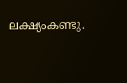ലക്ഷ്യംകണ്ടു.